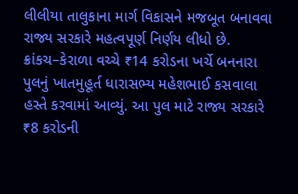લીલીયા તાલુકાના માર્ગ વિકાસને મજબૂત બનાવવા રાજ્ય સરકારે મહત્વપૂર્ણ નિર્ણય લીધો છે. ક્રાંકચ–કેરાળા વચ્ચે ₹14 કરોડના ખર્ચે બનનારા પુલનું ખાતમુહૂર્ત ધારાસભ્ય મહેશભાઈ કસવાલા હસ્તે કરવામાં આવ્યું. આ પુલ માટે રાજ્ય સરકારે ₹8 કરોડની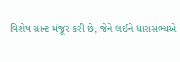વિશેષ ગ્રાન્ટ મંજૂર કરી છે, જેને લઈને ધારાસભ્યએ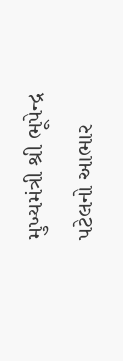મુખ્યમંત્રી શ્રી ભૂપેન્દ્ર પટેલનો આભાર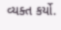વ્યક્ત કર્યો.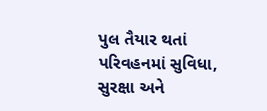પુલ તૈયાર થતાં પરિવહનમાં સુવિધા, સુરક્ષા અને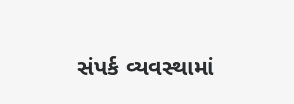સંપર્ક વ્યવસ્થામાં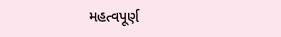મહત્વપૂર્ણ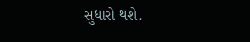સુધારો થશે.